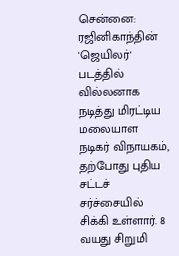சென்னை: ரஜினிகாந்தின் 'ஜெயிலர்' படத்தில் வில்லனாக நடித்து மிரட்டிய மலையாள நடிகர் விநாயகம், தற்போது புதிய சட்டச் சர்ச்சையில் சிக்கி உள்ளார். 8 வயது சிறுமி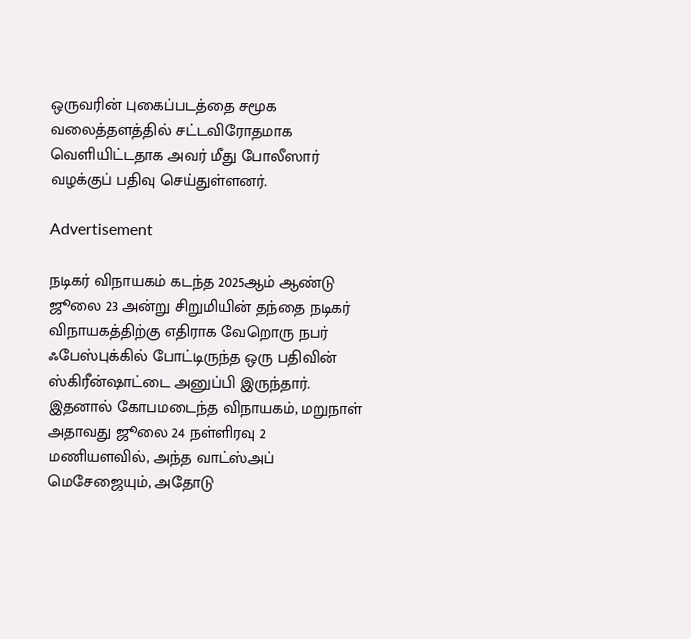ஒருவரின் புகைப்படத்தை சமூக வலைத்தளத்தில் சட்டவிரோதமாக வெளியிட்டதாக அவர் மீது போலீஸார் வழக்குப் பதிவு செய்துள்ளனர்.

Advertisement

நடிகர் விநாயகம் கடந்த 2025ஆம் ஆண்டு ஜூலை 23 அன்று சிறுமியின் தந்தை நடிகர் விநாயகத்திற்கு எதிராக வேறொரு நபர் ஃபேஸ்புக்கில் போட்டிருந்த ஒரு பதிவின் ஸ்கிரீன்ஷாட்டை அனுப்பி இருந்தார். இதனால் கோபமடைந்த விநாயகம், மறுநாள் அதாவது ஜூலை 24 நள்ளிரவு 2 மணியளவில், அந்த வாட்ஸ்அப் மெசேஜையும், அதோடு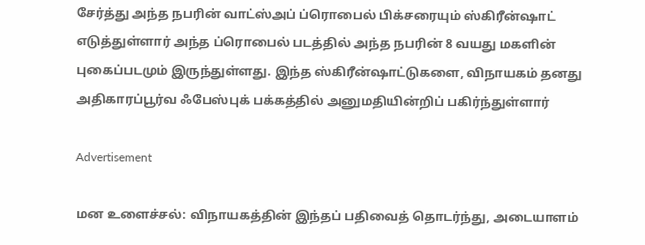சேர்த்து அந்த நபரின் வாட்ஸ்அப் ப்ரொபைல் பிக்சரையும் ஸ்கிரீன்ஷாட் எடுத்துள்ளார் அந்த ப்ரொபைல் படத்தில் அந்த நபரின் 8 வயது மகளின் புகைப்படமும் இருந்துள்ளது. இந்த ஸ்கிரீன்ஷாட்டுகளை, விநாயகம் தனது அதிகாரப்பூர்வ ஃபேஸ்புக் பக்கத்தில் அனுமதியின்றிப் பகிர்ந்துள்ளார்

Advertisement

மன உளைச்சல்: விநாயகத்தின் இந்தப் பதிவைத் தொடர்ந்து, அடையாளம்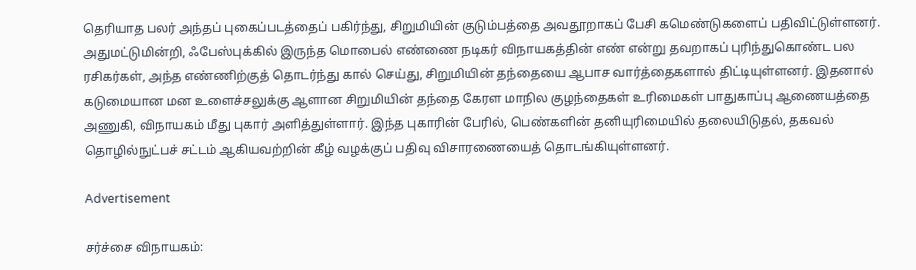தெரியாத பலர் அந்தப் புகைப்படத்தைப் பகிர்ந்து, சிறுமியின் குடும்பத்தை அவதூறாகப் பேசி கமெண்டுகளைப் பதிவிட்டுள்ளனர். அதுமட்டுமின்றி, ஃபேஸ்புக்கில் இருந்த மொபைல் எண்ணை நடிகர் விநாயகத்தின் எண் என்று தவறாகப் புரிந்துகொண்ட பல ரசிகர்கள், அந்த எண்ணிற்குத் தொடர்ந்து கால் செய்து, சிறுமியின் தந்தையை ஆபாச வார்த்தைகளால் திட்டியுள்ளனர். இதனால் கடுமையான மன உளைச்சலுக்கு ஆளான சிறுமியின் தந்தை கேரள மாநில குழந்தைகள் உரிமைகள் பாதுகாப்பு ஆணையத்தை அணுகி, விநாயகம் மீது புகார் அளித்துள்ளார். இந்த புகாரின் பேரில், பெண்களின் தனியுரிமையில் தலையிடுதல், தகவல் தொழில்நுட்பச் சட்டம் ஆகியவற்றின் கீழ் வழக்குப் பதிவு விசாரணையைத் தொடங்கியுள்ளனர்.

Advertisement

சர்ச்சை விநாயகம்: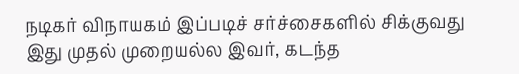நடிகர் விநாயகம் இப்படிச் சர்ச்சைகளில் சிக்குவது இது முதல் முறையல்ல இவர், கடந்த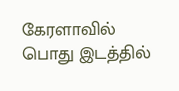கேரளாவில் பொது இடத்தில்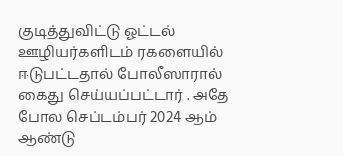குடித்துவிட்டு ஓட்டல் ஊழியர்களிடம் ரகளையில் ஈடுபட்டதால் போலீஸாரால் கைது செய்யப்பட்டார் . அதே போல செப்டம்பர் 2024 ஆம் ஆண்டு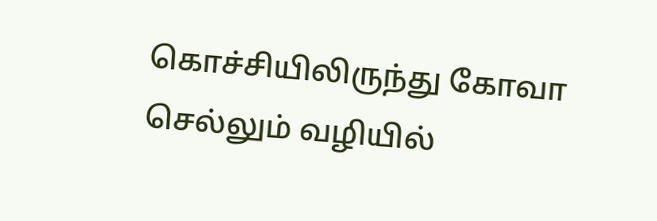கொச்சியிலிருந்து கோவா செல்லும் வழியில்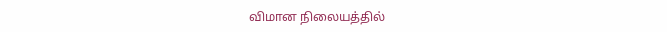விமான நிலையத்தில்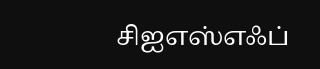சிஐஎஸ்எஃப்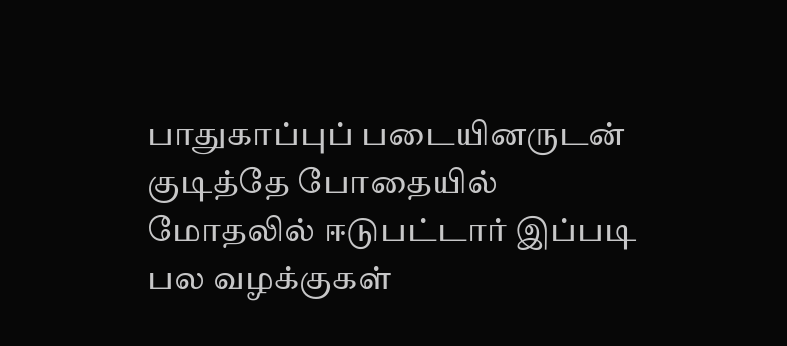பாதுகாப்புப் படையினருடன் குடித்தே போதையில் மோதலில் ஈடுபட்டார் இப்படி பல வழக்குகள்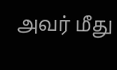அவர் மீது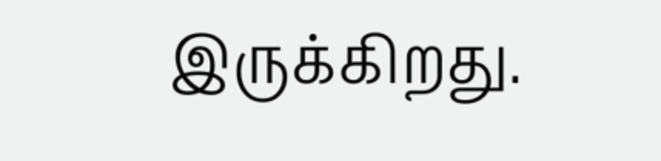இருக்கிறது.